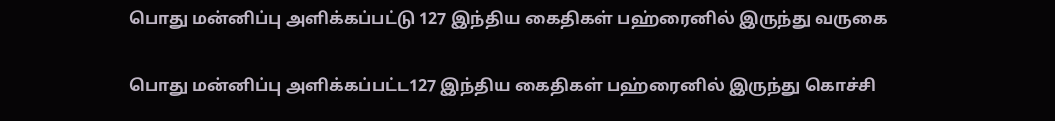பொது மன்னிப்பு அளிக்கப்பட்டு 127 இந்திய கைதிகள் பஹ்ரைனில் இருந்து வருகை

பொது மன்னிப்பு அளிக்கப்பட்ட127 இந்திய கைதிகள் பஹ்ரைனில் இருந்து கொச்சி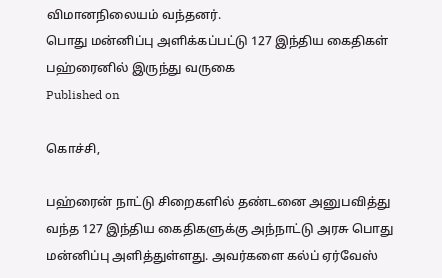விமானநிலையம் வந்தனர்.
பொது மன்னிப்பு அளிக்கப்பட்டு 127 இந்திய கைதிகள் பஹ்ரைனில் இருந்து வருகை
Published on

கொச்சி,

பஹ்ரைன் நாட்டு சிறைகளில் தண்டனை அனுபவித்து வந்த 127 இந்திய கைதிகளுக்கு அந்நாட்டு அரசு பொது மன்னிப்பு அளித்துள்ளது. அவர்களை கல்ப் ஏர்வேஸ்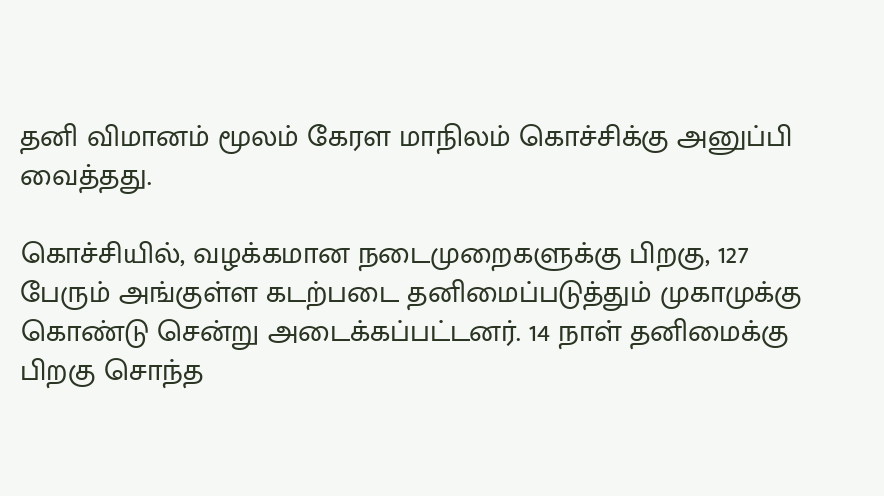தனி விமானம் மூலம் கேரள மாநிலம் கொச்சிக்கு அனுப்பி வைத்தது.

கொச்சியில், வழக்கமான நடைமுறைகளுக்கு பிறகு, 127 பேரும் அங்குள்ள கடற்படை தனிமைப்படுத்தும் முகாமுக்கு கொண்டு சென்று அடைக்கப்பட்டனர். 14 நாள் தனிமைக்கு பிறகு சொந்த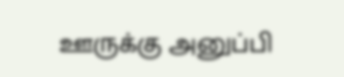ஊருக்கு அனுப்பி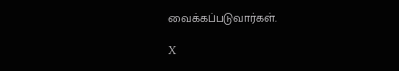வைக்கப்படுவார்கள்.

X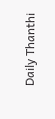Daily Thanthi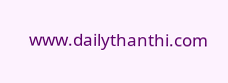www.dailythanthi.com